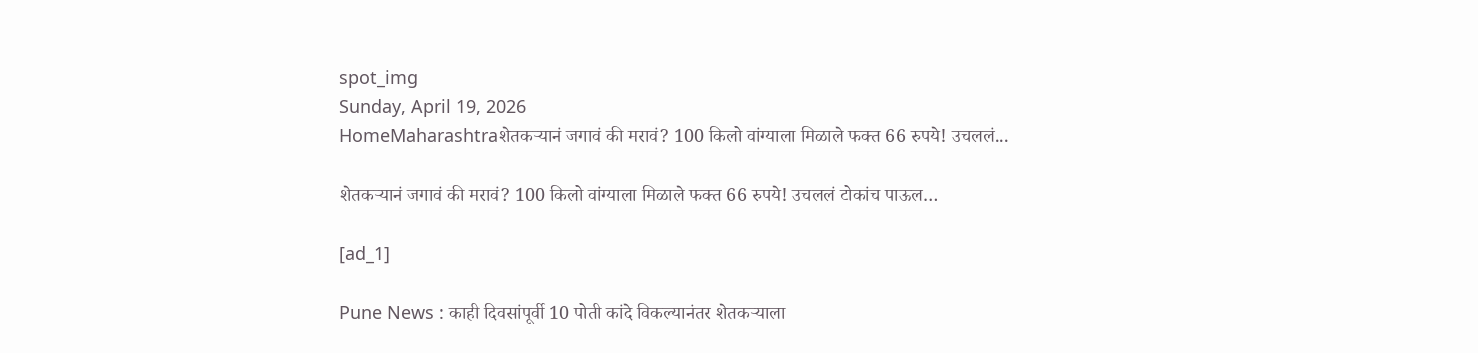spot_img
Sunday, April 19, 2026
HomeMaharashtraशेतकऱ्यानं जगावं की मरावं? 100 किलो वांग्याला मिळाले फक्त 66 रुपये! उचललं...

शेतकऱ्यानं जगावं की मरावं? 100 किलो वांग्याला मिळाले फक्त 66 रुपये! उचललं टोकांच पाऊल…

[ad_1]

Pune News : काही दिवसांपूर्वी 10 पोती कांदे विकल्यानंतर शेतकऱ्याला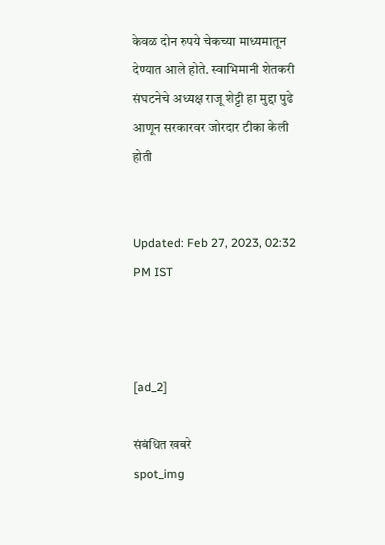केवळ दोन रुपये चेकच्या माध्यमातून देण्यात आले होते. स्वाभिमानी शेतकरी संघटनेचे अध्यक्ष राजू शेट्टी हा मुद्दा पुढे आणून सरकारवर जोरदार टीका केली होती


Updated: Feb 27, 2023, 02:32 PM IST



[ad_2]

संबंधित खबरे
spot_img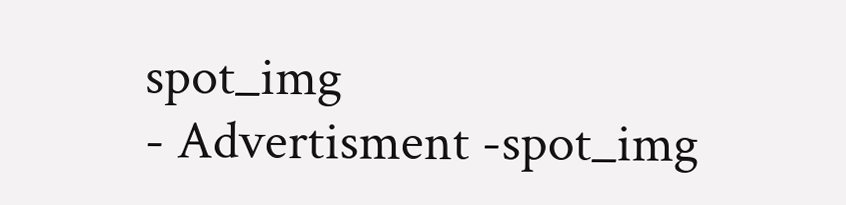spot_img
- Advertisment -spot_img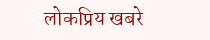लोकप्रिय खबरे